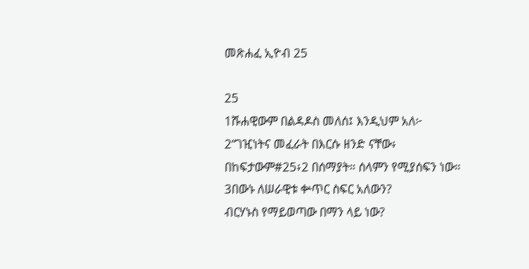መጽሐፈ ኢዮብ 25

25
1ሹሐዊውም በልዳዶስ መለሰ፤ እንዲህም አለ፦
2“ገዢነትና መፈራት በእርሱ ዘንድ ናቸው፥
በከፍታውም#25፥2 በሰማያት። ሰላምን የሚያሰፍን ነው።
3በውኑ ለሠራዊቱ ቍጥር ስፍር አለውን?
ብርሃኑስ የማይወጣው በማን ላይ ነው?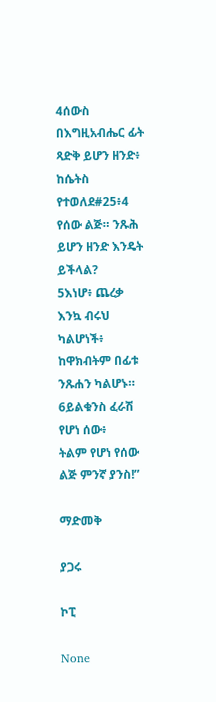4ሰውስ በእግዚአብሔር ፊት ጻድቅ ይሆን ዘንድ፥
ከሴትስ የተወለደ#25፥4 የሰው ልጅ። ንጹሕ ይሆን ዘንድ እንዴት ይችላል?
5እነሆ፥ ጨረቃ እንኳ ብሩህ ካልሆነች፥
ከዋክብትም በፊቱ ንጹሐን ካልሆኑ።
6ይልቁንስ ፈራሽ የሆነ ሰው፥
ትልም የሆነ የሰው ልጅ ምንኛ ያንስ!”

ማድመቅ

ያጋሩ

ኮፒ

None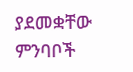ያደመቋቸው ምንባቦች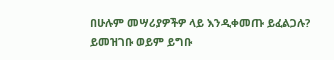በሁሉም መሣሪያዎችዎ ላይ እንዲቀመጡ ይፈልጋሉ? ይመዝገቡ ወይም ይግቡ